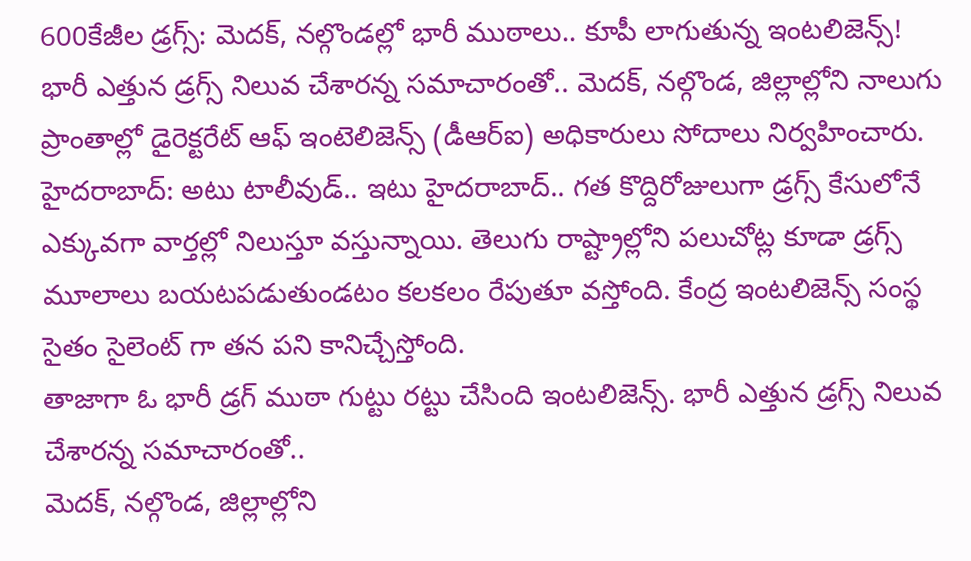600కేజీల డ్రగ్స్: మెదక్, నల్గొండల్లో భారీ ముఠాలు.. కూపీ లాగుతున్న ఇంటలిజెన్స్!
భారీ ఎత్తున డ్రగ్స్ నిలువ చేశారన్న సమాచారంతో.. మెదక్, నల్గొండ, జిల్లాల్లోని నాలుగు ప్రాంతాల్లో డైరెక్టరేట్ ఆఫ్ ఇంటెలిజెన్స్ (డీఆర్ఐ) అధికారులు సోదాలు నిర్వహించారు.
హైదరాబాద్: అటు టాలీవుడ్.. ఇటు హైదరాబాద్.. గత కొద్దిరోజులుగా డ్రగ్స్ కేసులోనే ఎక్కువగా వార్తల్లో నిలుస్తూ వస్తున్నాయి. తెలుగు రాష్ట్రాల్లోని పలుచోట్ల కూడా డ్రగ్స్ మూలాలు బయటపడుతుండటం కలకలం రేపుతూ వస్తోంది. కేంద్ర ఇంటలిజెన్స్ సంస్థ సైతం సైలెంట్ గా తన పని కానిచ్చేస్తోంది.
తాజాగా ఓ భారీ డ్రగ్ ముఠా గుట్టు రట్టు చేసింది ఇంటలిజెన్స్. భారీ ఎత్తున డ్రగ్స్ నిలువ చేశారన్న సమాచారంతో..
మెదక్, నల్గొండ, జిల్లాల్లోని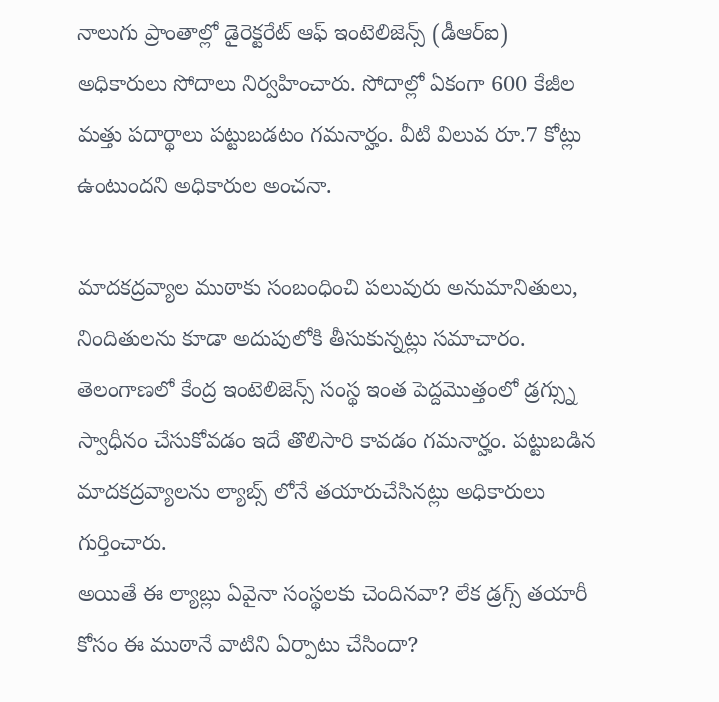నాలుగు ప్రాంతాల్లో డైరెక్టరేట్ ఆఫ్ ఇంటెలిజెన్స్ (డీఆర్ఐ) అధికారులు సోదాలు నిర్వహించారు. సోదాల్లో ఏకంగా 600 కేజీల మత్తు పదార్థాలు పట్టుబడటం గమనార్హం. వీటి విలువ రూ.7 కోట్లు ఉంటుందని అధికారుల అంచనా.

మాదకద్రవ్యాల ముఠాకు సంబంధించి పలువురు అనుమానితులు, నిందితులను కూడా అదుపులోకి తీసుకున్నట్లు సమాచారం. తెలంగాణలో కేంద్ర ఇంటెలిజెన్స్ సంస్థ ఇంత పెద్దమొత్తంలో డ్రగ్స్ను స్వాధీనం చేసుకోవడం ఇదే తొలిసారి కావడం గమనార్హం. పట్టుబడిన మాదకద్రవ్యాలను ల్యాబ్స్ లోనే తయారుచేసినట్లు అధికారులు గుర్తించారు.
అయితే ఈ ల్యాబ్లు ఏవైనా సంస్థలకు చెందినవా? లేక డ్రగ్స్ తయారీ కోసం ఈ ముఠానే వాటిని ఏర్పాటు చేసిందా?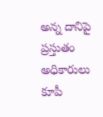అన్న దానిపై ప్రస్తుతం అధికారులు కూపీ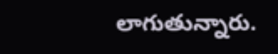లాగుతున్నారు.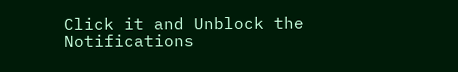Click it and Unblock the Notifications